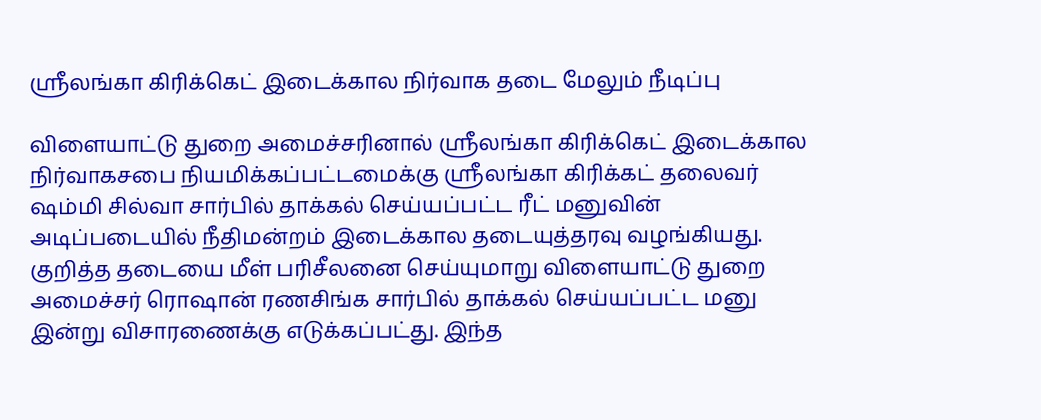ஸ்ரீலங்கா கிரிக்கெட் இடைக்கால நிர்வாக தடை மேலும் நீடிப்பு

விளையாட்டு துறை அமைச்சரினால் ஸ்ரீலங்கா கிரிக்கெட் இடைக்கால நிர்வாகசபை நியமிக்கப்பட்டமைக்கு ஸ்ரீலங்கா கிரிக்கட் தலைவர் ஷம்மி சில்வா சார்பில் தாக்கல் செய்யப்பட்ட ரீட் மனுவின் அடிப்படையில் நீதிமன்றம் இடைக்கால தடையுத்தரவு வழங்கியது. குறித்த தடையை மீள் பரிசீலனை செய்யுமாறு விளையாட்டு துறை அமைச்சர் ரொஷான் ரணசிங்க சார்பில் தாக்கல் செய்யப்பட்ட மனு இன்று விசாரணைக்கு எடுக்கப்பட்து. இந்த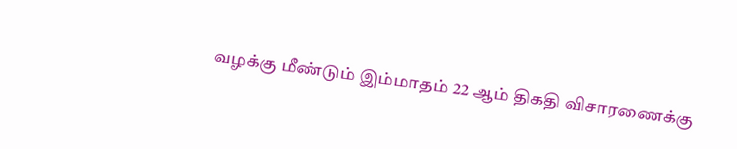வழக்கு மீண்டும் இம்மாதம் 22 ஆம் திகதி விசாரணைக்கு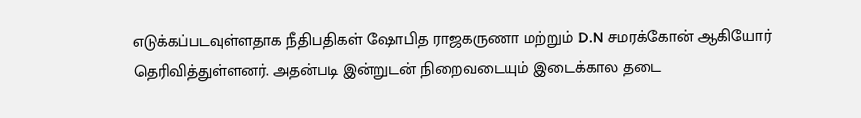எடுக்கப்படவுள்ளதாக நீதிபதிகள் ஷோபித ராஜகருணா மற்றும் D.N சமரக்கோன் ஆகியோர் தெரிவித்துள்ளனர். அதன்படி இன்றுடன் நிறைவடையும் இடைக்கால தடை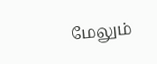மேலும்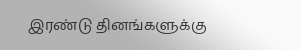இரண்டு தினங்களுக்கு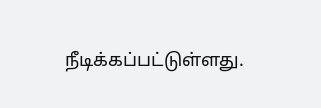நீடிக்கப்பட்டுள்ளது.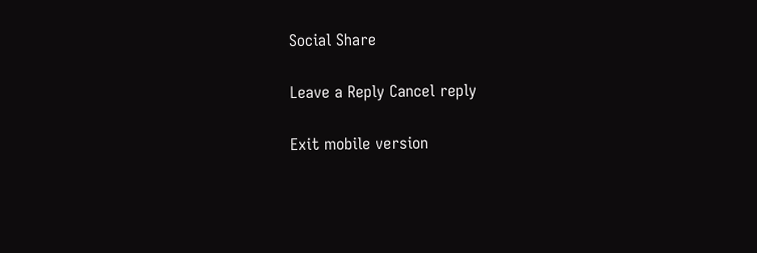Social Share

Leave a Reply Cancel reply

Exit mobile version